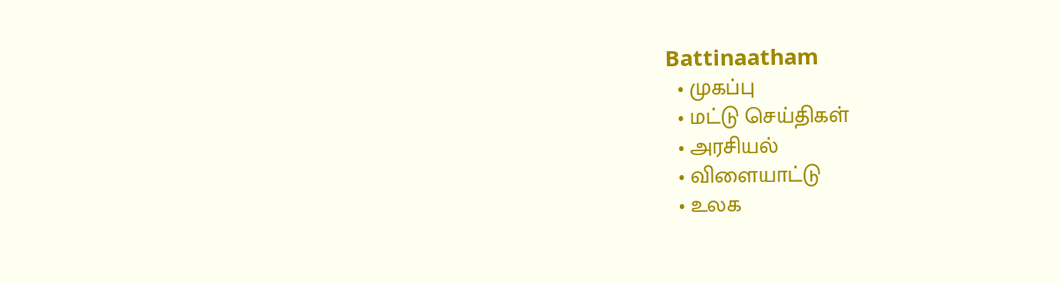Battinaatham
  • முகப்பு
  • மட்டு செய்திகள்
  • அரசியல்
  • விளையாட்டு
  • உலக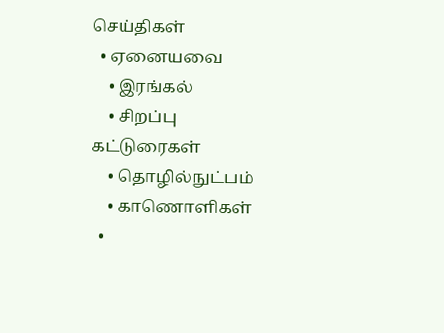செய்திகள்
  • ஏனையவை
    • இரங்கல்
    • சிறப்பு கட்டுரைகள்
    • தொழில்நுட்பம்
    • காணொளிகள்
  •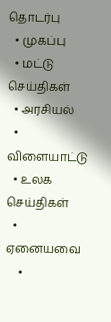தொடர்பு
  • முகப்பு
  • மட்டு செய்திகள்
  • அரசியல்
  • விளையாட்டு
  • உலக செய்திகள்
  • ஏனையவை
    •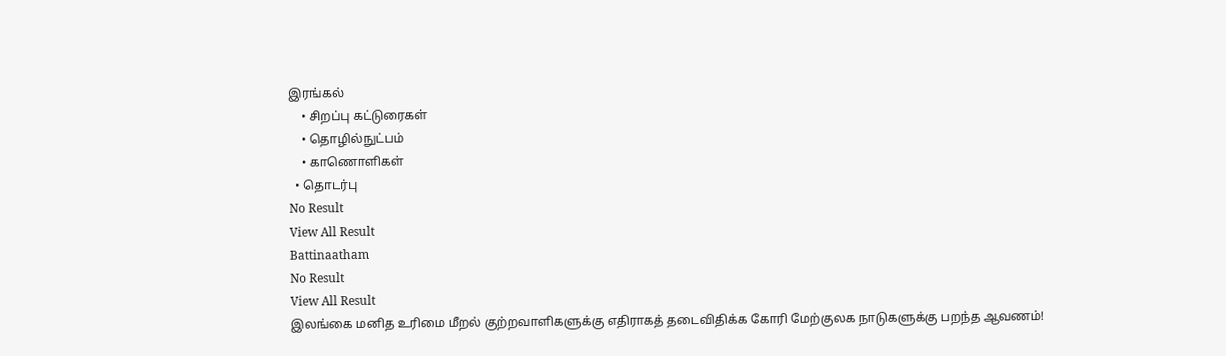இரங்கல்
    • சிறப்பு கட்டுரைகள்
    • தொழில்நுட்பம்
    • காணொளிகள்
  • தொடர்பு
No Result
View All Result
Battinaatham
No Result
View All Result
இலங்கை மனித உரிமை மீறல் குற்றவாளிகளுக்கு எதிராகத் தடைவிதிக்க கோரி மேற்குலக நாடுகளுக்கு பறந்த ஆவணம்!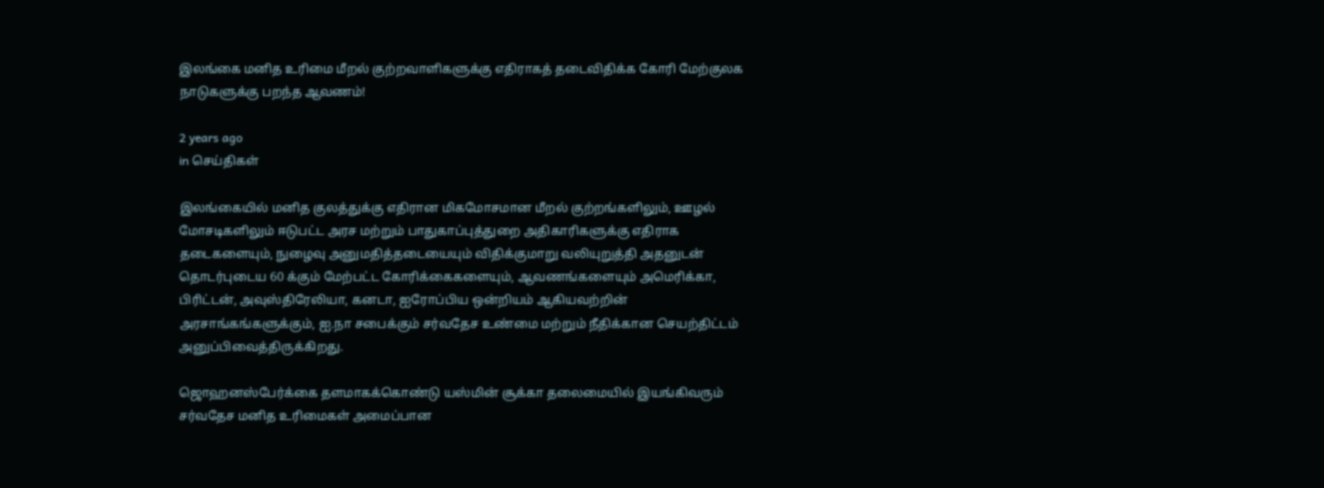இலங்கை மனித உரிமை மீறல் குற்றவாளிகளுக்கு எதிராகத் தடைவிதிக்க கோரி மேற்குலக நாடுகளுக்கு பறந்த ஆவணம்!

2 years ago
in செய்திகள்

இலங்கையில் மனித குலத்துக்கு எதிரான மிகமோசமான மீறல் குற்றங்களிலும், ஊழல் மோசடிகளிலும் ஈடுபட்ட அரச மற்றும் பாதுகாப்புத்துறை அதிகாரிகளுக்கு எதிராக தடைகளையும், நுழைவு அனுமதித்தடையையும் விதிக்குமாறு வலியுறுத்தி அதனுடன் தொடர்புடைய 60 க்கும் மேற்பட்ட கோரிக்கைகளையும், ஆவணங்களையும் அமெரிக்கா, பிரிட்டன், அவுஸ்திரேலியா, கனடா, ஐரோப்பிய ஒன்றியம் ஆகியவற்றின் அரசாங்கங்களுக்கும், ஐ.நா சபைக்கும் சர்வதேச உண்மை மற்றும் நீதிக்கான செயற்திட்டம் அனுப்பிவைத்திருக்கிறது.

ஜொஹனஸ்பேர்க்கை தளமாகக்கொண்டு யஸ்மின் சூக்கா தலைமையில் இயங்கிவரும் சர்வதேச மனித உரிமைகள் அமைப்பான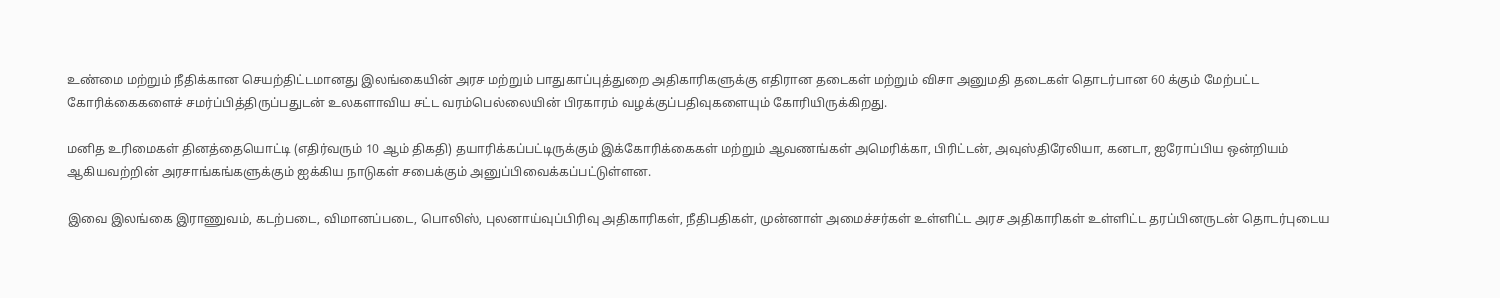உண்மை மற்றும் நீதிக்கான செயற்திட்டமானது இலங்கையின் அரச மற்றும் பாதுகாப்புத்துறை அதிகாரிகளுக்கு எதிரான தடைகள் மற்றும் விசா அனுமதி தடைகள் தொடர்பான 60 க்கும் மேற்பட்ட கோரிக்கைகளைச் சமர்ப்பித்திருப்பதுடன் உலகளாவிய சட்ட வரம்பெல்லையின் பிரகாரம் வழக்குப்பதிவுகளையும் கோரியிருக்கிறது.

மனித உரிமைகள் தினத்தையொட்டி (எதிர்வரும் 10 ஆம் திகதி) தயாரிக்கப்பட்டிருக்கும் இக்கோரிக்கைகள் மற்றும் ஆவணங்கள் அமெரிக்கா, பிரிட்டன், அவுஸ்திரேலியா, கனடா, ஐரோப்பிய ஒன்றியம் ஆகியவற்றின் அரசாங்கங்களுக்கும் ஐக்கிய நாடுகள் சபைக்கும் அனுப்பிவைக்கப்பட்டுள்ளன.

இவை இலங்கை இராணுவம், கடற்படை, விமானப்படை, பொலிஸ், புலனாய்வுப்பிரிவு அதிகாரிகள், நீதிபதிகள், முன்னாள் அமைச்சர்கள் உள்ளிட்ட அரச அதிகாரிகள் உள்ளிட்ட தரப்பினருடன் தொடர்புடைய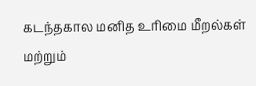கடந்தகால மனித உரிமை மீறல்கள் மற்றும்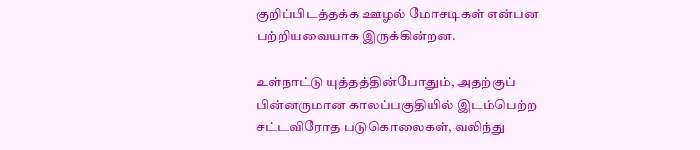குறிப்பிடத்தக்க ஊழல் மோசடிகள் என்பன பற்றியவையாக இருக்கின்றன.

உள்நாட்டு யுத்தத்தின்போதும், அதற்குப் பின்னருமான காலப்பகுதியில் இடம்பெற்ற சட்டவிரோத படுகொலைகள், வலிந்து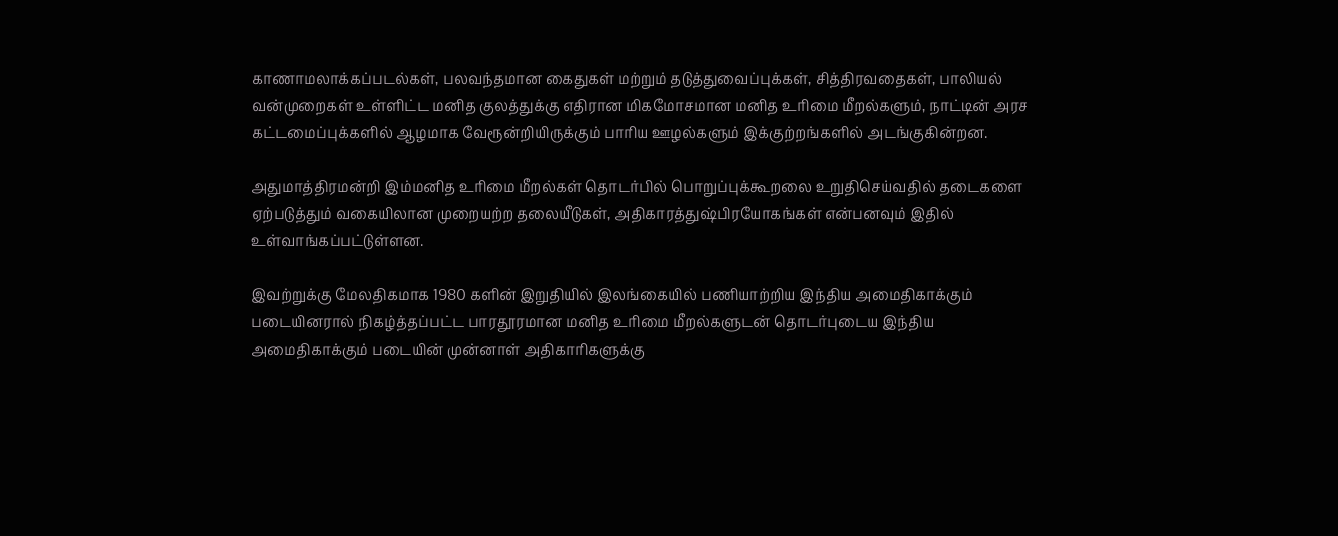காணாமலாக்கப்படல்கள், பலவந்தமான கைதுகள் மற்றும் தடுத்துவைப்புக்கள், சித்திரவதைகள், பாலியல் வன்முறைகள் உள்ளிட்ட மனித குலத்துக்கு எதிரான மிகமோசமான மனித உரிமை மீறல்களும், நாட்டின் அரச கட்டமைப்புக்களில் ஆழமாக வேரூன்றியிருக்கும் பாரிய ஊழல்களும் இக்குற்றங்களில் அடங்குகின்றன.

அதுமாத்திரமன்றி இம்மனித உரிமை மீறல்கள் தொடர்பில் பொறுப்புக்கூறலை உறுதிசெய்வதில் தடைகளை ஏற்படுத்தும் வகையிலான முறையற்ற தலையீடுகள், அதிகாரத்துஷ்பிரயோகங்கள் என்பனவும் இதில் உள்வாங்கப்பட்டுள்ளன.

இவற்றுக்கு மேலதிகமாக 1980 களின் இறுதியில் இலங்கையில் பணியாற்றிய இந்திய அமைதிகாக்கும் படையினரால் நிகழ்த்தப்பட்ட பாரதூரமான மனித உரிமை மீறல்களுடன் தொடர்புடைய இந்திய அமைதிகாக்கும் படையின் முன்னாள் அதிகாரிகளுக்கு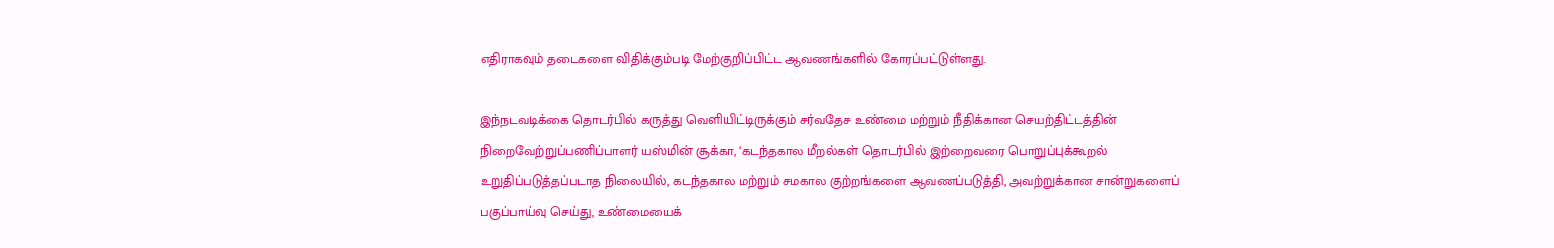எதிராகவும் தடைகளை விதிக்கும்படி மேற்குறிப்பிட்ட ஆவணங்களில் கோரப்பட்டுள்ளது.

இந்நடவடிக்கை தொடர்பில் கருத்து வெளியிட்டிருக்கும் சர்வதேச உண்மை மற்றும் நீதிக்கான செயற்திட்டத்தின் நிறைவேற்றுப்பணிப்பாளர் யஸ்மின் சூக்கா, ‘கடந்தகால மீறல்கள் தொடர்பில் இற்றைவரை பொறுப்புக்கூறல் உறுதிப்படுத்தப்படாத நிலையில், கடந்தகால மற்றும் சமகால குற்றங்களை ஆவணப்படுத்தி, அவற்றுக்கான சான்றுகளைப் பகுப்பாய்வு செய்து, உண்மையைக்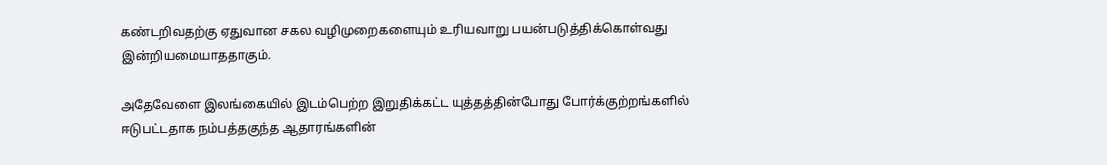கண்டறிவதற்கு ஏதுவான சகல வழிமுறைகளையும் உரியவாறு பயன்படுத்திக்கொள்வது இன்றியமையாததாகும்.

அதேவேளை இலங்கையில் இடம்பெற்ற இறுதிக்கட்ட யுத்தத்தின்போது போர்க்குற்றங்களில் ஈடுபட்டதாக நம்பத்தகுந்த ஆதாரங்களின்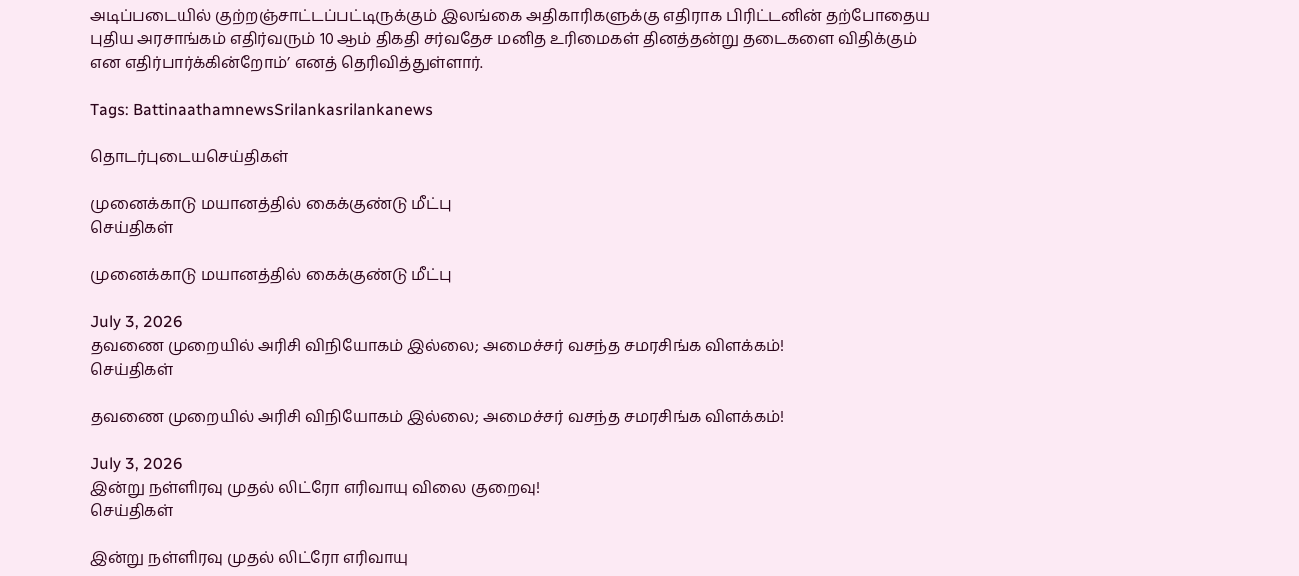அடிப்படையில் குற்றஞ்சாட்டப்பட்டிருக்கும் இலங்கை அதிகாரிகளுக்கு எதிராக பிரிட்டனின் தற்போதைய புதிய அரசாங்கம் எதிர்வரும் 10 ஆம் திகதி சர்வதேச மனித உரிமைகள் தினத்தன்று தடைகளை விதிக்கும் என எதிர்பார்க்கின்றோம்’ எனத் தெரிவித்துள்ளார்.

Tags: BattinaathamnewsSrilankasrilankanews

தொடர்புடையசெய்திகள்

முனைக்காடு மயானத்தில் கைக்குண்டு மீட்பு
செய்திகள்

முனைக்காடு மயானத்தில் கைக்குண்டு மீட்பு

July 3, 2026
தவணை முறையில் அரிசி விநியோகம் இல்லை; அமைச்சர் வசந்த சமரசிங்க விளக்கம்!
செய்திகள்

தவணை முறையில் அரிசி விநியோகம் இல்லை; அமைச்சர் வசந்த சமரசிங்க விளக்கம்!

July 3, 2026
இன்று நள்ளிரவு முதல் லிட்ரோ எரிவாயு விலை குறைவு!
செய்திகள்

இன்று நள்ளிரவு முதல் லிட்ரோ எரிவாயு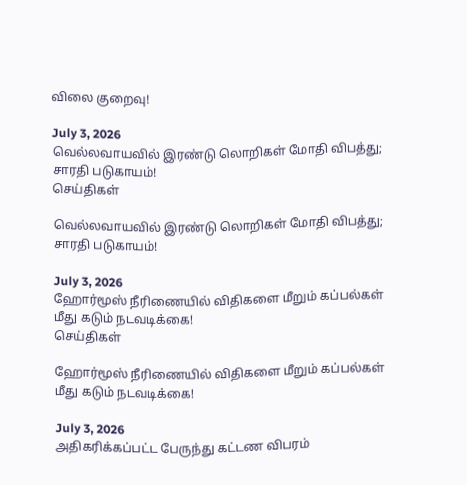விலை குறைவு!

July 3, 2026
வெல்லவாயவில் இரண்டு லொறிகள் மோதி விபத்து; சாரதி படுகாயம்!
செய்திகள்

வெல்லவாயவில் இரண்டு லொறிகள் மோதி விபத்து; சாரதி படுகாயம்!

July 3, 2026
ஹோர்மூஸ் நீரிணையில் விதிகளை மீறும் கப்பல்கள் மீது கடும் நடவடிக்கை!
செய்திகள்

ஹோர்மூஸ் நீரிணையில் விதிகளை மீறும் கப்பல்கள் மீது கடும் நடவடிக்கை!

July 3, 2026
அதிகரிக்கப்பட்ட பேருந்து கட்டண விபரம்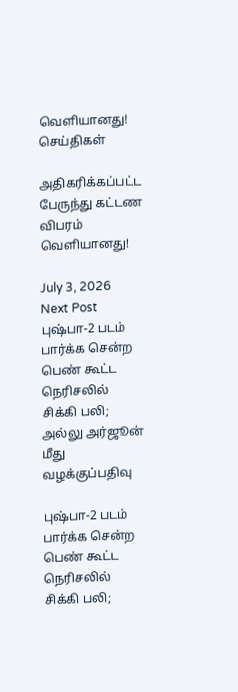வௌியானது!
செய்திகள்

அதிகரிக்கப்பட்ட பேருந்து கட்டண விபரம் வௌியானது!

July 3, 2026
Next Post
புஷ்பா-2 படம் பார்க்க சென்ற பெண் கூட்ட நெரிசலில் சிக்கி பலி; அல்லு அர்ஜூன் மீது வழக்குப்பதிவு

புஷ்பா-2 படம் பார்க்க சென்ற பெண் கூட்ட நெரிசலில் சிக்கி பலி;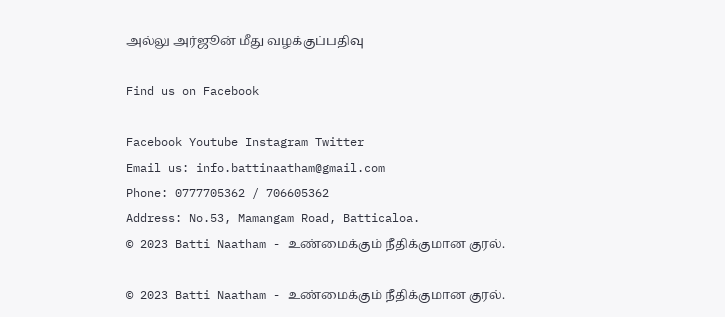அல்லு அர்ஜூன் மீது வழக்குப்பதிவு

Find us on Facebook

Facebook Youtube Instagram Twitter
Email us: info.battinaatham@gmail.com
Phone: 0777705362 / 706605362
Address: No.53, Mamangam Road, Batticaloa.
© 2023 Batti Naatham - உண்மைக்கும் நீதிக்குமான குரல்.

© 2023 Batti Naatham - உண்மைக்கும் நீதிக்குமான குரல்.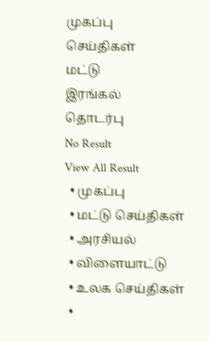முகப்பு
செய்திகள்
மட்டு
இரங்கல்
தொடர்பு
No Result
View All Result
  • முகப்பு
  • மட்டு செய்திகள்
  • அரசியல்
  • விளையாட்டு
  • உலக செய்திகள்
  •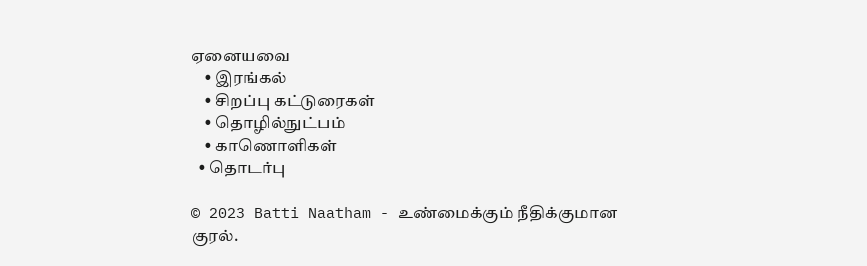ஏனையவை
    • இரங்கல்
    • சிறப்பு கட்டுரைகள்
    • தொழில்நுட்பம்
    • காணொளிகள்
  • தொடர்பு

© 2023 Batti Naatham - உண்மைக்கும் நீதிக்குமான குரல்.